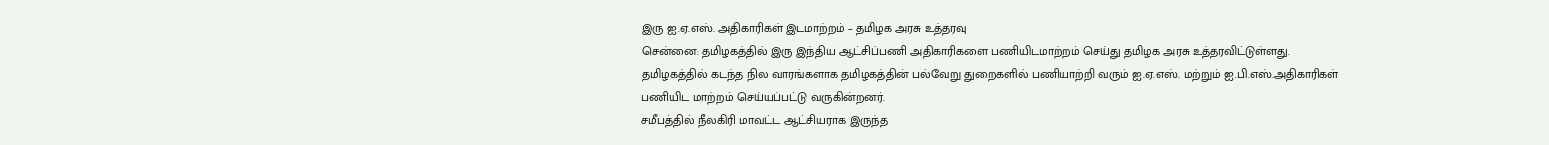இரு ஐ.ஏ.எஸ். அதிகாரிகள் இடமாற்றம் – தமிழக அரசு உத்தரவு
சென்னை: தமிழகத்தில் இரு இந்திய ஆட்சிப்பணி அதிகாரிகளை பணியிடமாற்றம் செய்து தமிழக அரசு உத்தரவிட்டுள்ளது.
தமிழகத்தில் கடந்த நில வாரங்களாக தமிழகத்தின் பல்வேறு துறைகளில் பணியாற்றி வரும் ஐ.ஏ.எஸ். மற்றும் ஐ.பி.எஸ்.அதிகாரிகள் பணியிட மாற்றம் செய்யப்பட்டு வருகின்றனர்.
சமீபத்தில் நீலகிரி மாவட்ட ஆட்சியராக இருந்த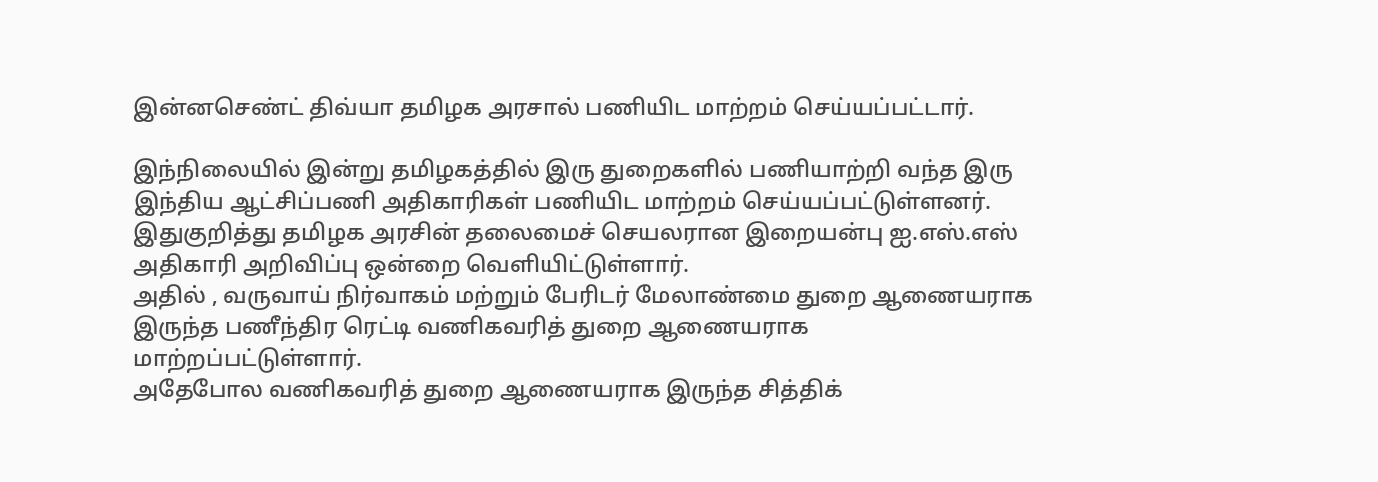இன்னசெண்ட் திவ்யா தமிழக அரசால் பணியிட மாற்றம் செய்யப்பட்டார்.

இந்நிலையில் இன்று தமிழகத்தில் இரு துறைகளில் பணியாற்றி வந்த இரு இந்திய ஆட்சிப்பணி அதிகாரிகள் பணியிட மாற்றம் செய்யப்பட்டுள்ளனர். இதுகுறித்து தமிழக அரசின் தலைமைச் செயலரான இறையன்பு ஐ.எஸ்.எஸ் அதிகாரி அறிவிப்பு ஒன்றை வெளியிட்டுள்ளார்.
அதில் , வருவாய் நிர்வாகம் மற்றும் பேரிடர் மேலாண்மை துறை ஆணையராக இருந்த பணீந்திர ரெட்டி வணிகவரித் துறை ஆணையராக மாற்றப்பட்டுள்ளார்.
அதேபோல வணிகவரித் துறை ஆணையராக இருந்த சித்திக்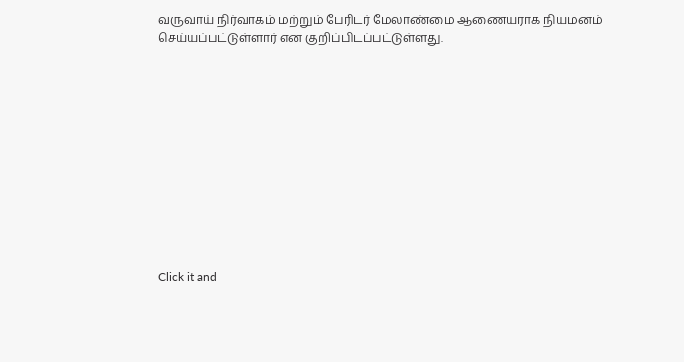வருவாய் நிர்வாகம் மற்றும் பேரிடர் மேலாண்மை ஆணையராக நியமனம் செய்யப்பட்டுள்ளார் என குறிப்பிடப்பட்டுள்ளது.












Click it and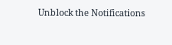Unblock the Notifications